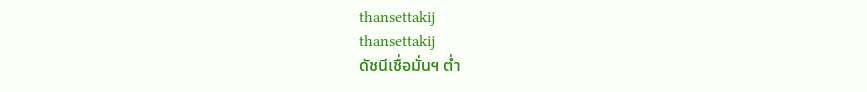thansettakij
thansettakij
ดัชนีเชื่อมั่นฯ ต่ำ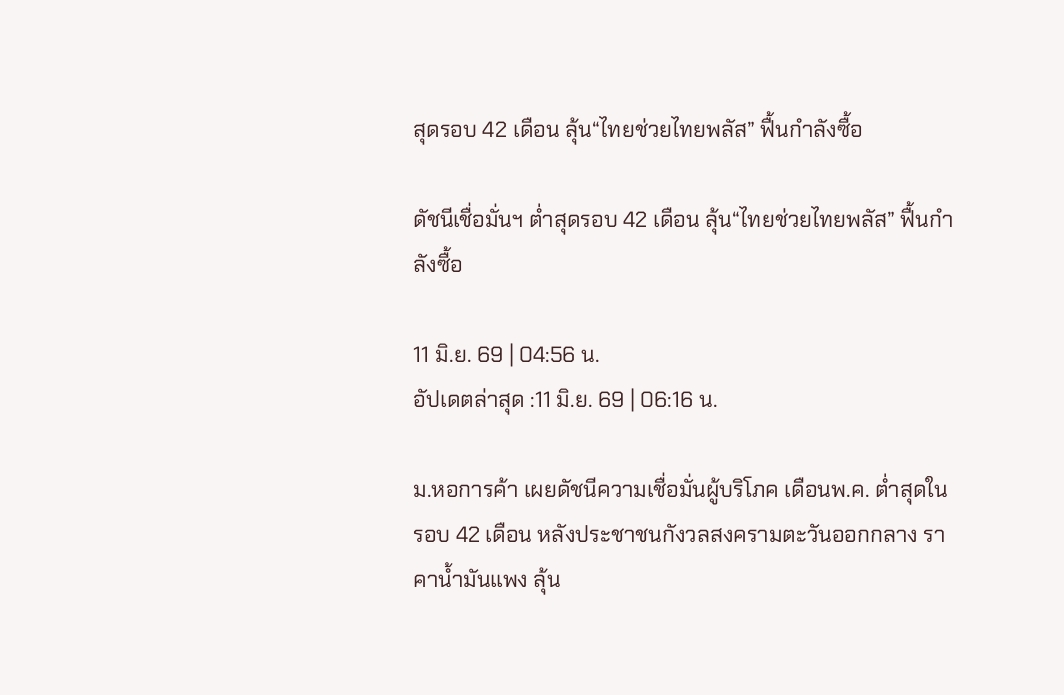สุดรอบ 42 เดือน ลุ้น“ไทยช่วยไทยพลัส” ฟื้นกำลังซื้อ

ดัชนีเชื่อมั่นฯ ต่ำสุดรอบ 42 เดือน ลุ้น“ไทยช่วยไทยพลัส” ฟื้นกำลังซื้อ

11 มิ.ย. 69 | 04:56 น.
อัปเดตล่าสุด :11 มิ.ย. 69 | 06:16 น.

ม.หอการค้า เผยดัชนีความเชื่อมั่นผู้บริโภค เดือนพ.ค. ต่ำสุดในรอบ 42 เดือน หลังประชาชนกังวลสงครามตะวันออกกลาง ราคาน้ำมันแพง ลุ้น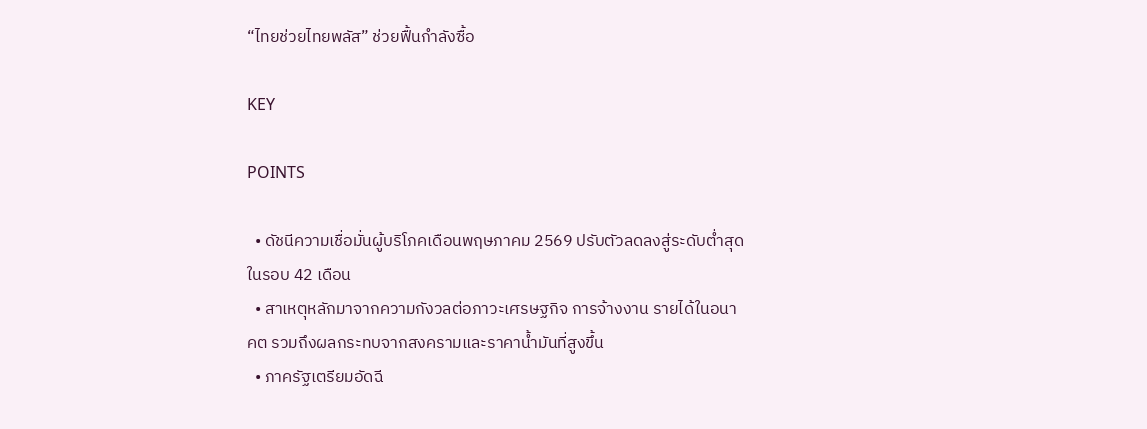“ไทยช่วยไทยพลัส” ช่วยฟื้นกำลังซื้อ

KEY

POINTS

  • ดัชนีความเชื่อมั่นผู้บริโภคเดือนพฤษภาคม 2569 ปรับตัวลดลงสู่ระดับต่ำสุดในรอบ 42 เดือน
  • สาเหตุหลักมาจากความกังวลต่อภาวะเศรษฐกิจ การจ้างงาน รายได้ในอนาคต รวมถึงผลกระทบจากสงครามและราคาน้ำมันที่สูงขึ้น
  • ภาครัฐเตรียมอัดฉี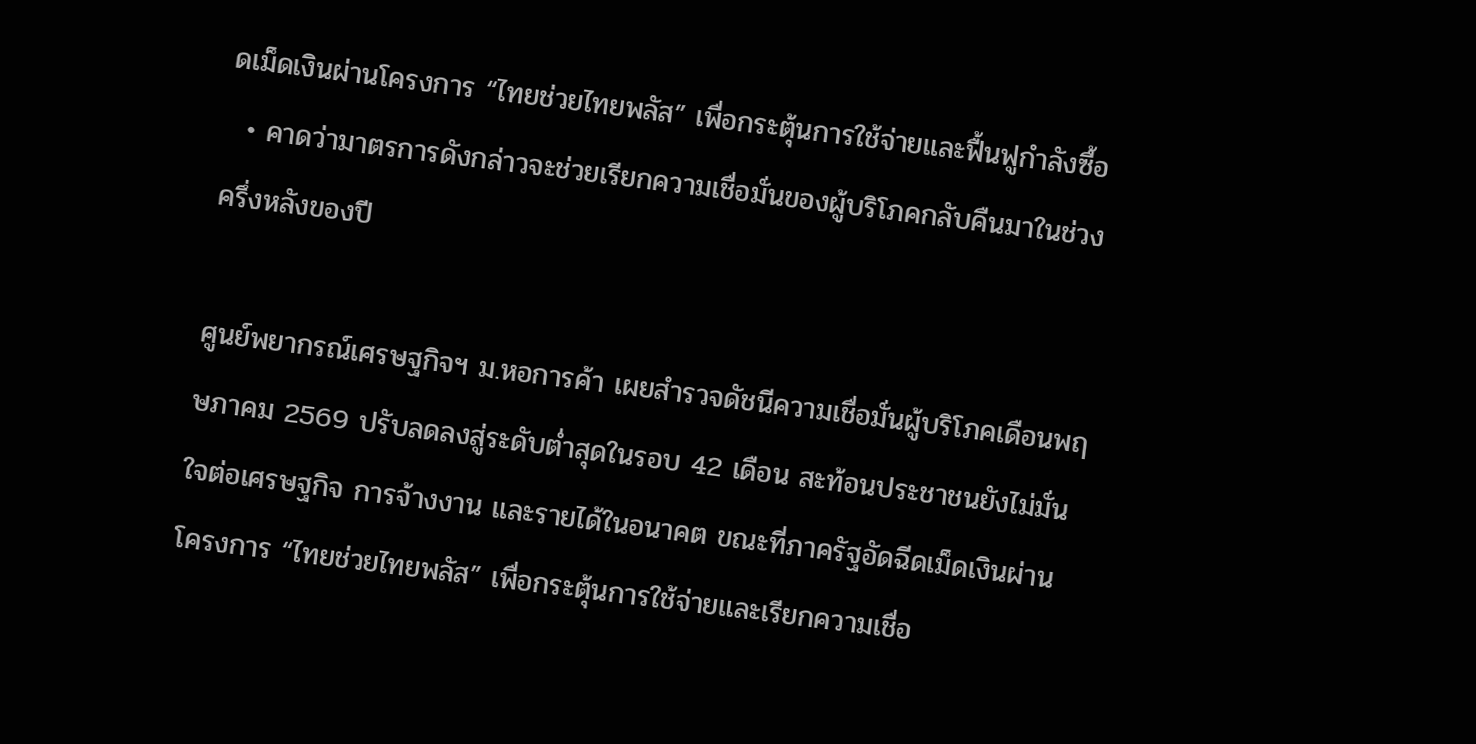ดเม็ดเงินผ่านโครงการ “ไทยช่วยไทยพลัส” เพื่อกระตุ้นการใช้จ่ายและฟื้นฟูกำลังซื้อ
  • คาดว่ามาตรการดังกล่าวจะช่วยเรียกความเชื่อมั่นของผู้บริโภคกลับคืนมาในช่วงครึ่งหลังของปี

ศูนย์พยากรณ์เศรษฐกิจฯ ม.หอการค้า เผยสำรวจดัชนีความเชื่อมั่นผู้บริโภคเดือนพฤษภาคม 2569 ปรับลดลงสู่ระดับต่ำสุดในรอบ 42 เดือน สะท้อนประชาชนยังไม่มั่นใจต่อเศรษฐกิจ การจ้างงาน และรายได้ในอนาคต ขณะที่ภาครัฐอัดฉีดเม็ดเงินผ่านโครงการ “ไทยช่วยไทยพลัส” เพื่อกระตุ้นการใช้จ่ายและเรียกความเชื่อ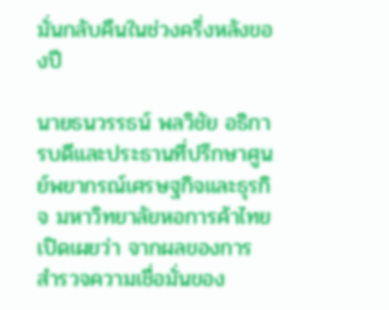มั่นกลับคืนในช่วงครึ่งหลังของปี

นายธนวรรธน์ พลวิชัย อธิการบดีและประธานที่ปรึกษาศูนย์พยากรณ์เศรษฐกิจและธุรกิจ มหาวิทยาลัยหอการค้าไทย  เปิดเผยว่า จากผลของการสำรวจความเชื่อมั่นของ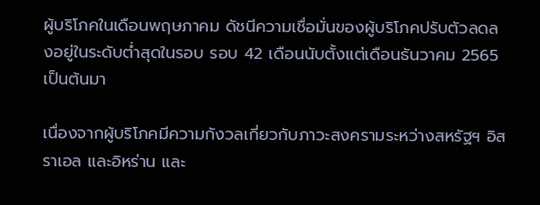ผู้บริโภคในเดือนพฤษภาคม ดัชนีความเชื่อมั่นของผู้บริโภคปรับตัวลดลงอยู่ในระดับต่ำสุดในรอบ รอบ 42 เดือนนับตั้งแต่เดือนธันวาคม 2565 เป็นต้นมา

เนื่องจากผู้บริโภคมีความกังวลเกี่ยวกับภาวะสงครามระหว่างสหรัฐฯ อิสราเอล และอิหร่าน และ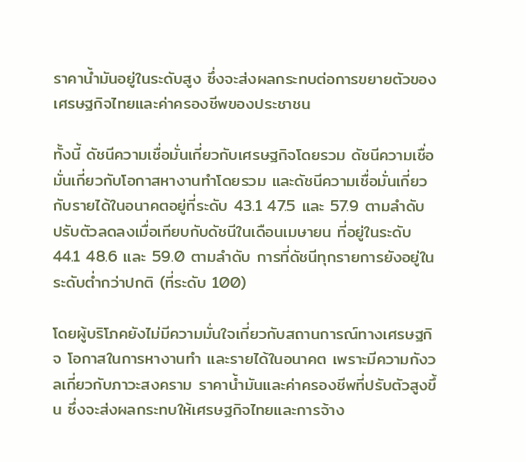ราคาน้ำมันอยู่ในระดับสูง ซึ่งจะส่งผลกระทบต่อการขยายตัวของเศรษฐกิจไทยและค่าครองชีพของประชาชน

ทั้งนี้ ดัชนีความเชื่อมั่นเกี่ยวกับเศรษฐกิจโดยรวม ดัชนีความเชื่อมั่นเกี่ยวกับโอกาสหางานทำโดยรวม และดัชนีความเชื่อมั่นเกี่ยวกับรายได้ในอนาคตอยู่ที่ระดับ 43.1 47.5 และ 57.9 ตามลำดับ ปรับตัวลดลงเมื่อเทียบกับดัชนีในเดือนเมษายน ที่อยู่ในระดับ 44.1 48.6 และ 59.0 ตามลำดับ การที่ดัชนีทุกรายการยังอยู่ในระดับต่ำกว่าปกติ (ที่ระดับ 100)

โดยผู้บริโภคยังไม่มีความมั่นใจเกี่ยวกับสถานการณ์ทางเศรษฐกิจ โอกาสในการหางานทำ และรายได้ในอนาคต เพราะมีความกังวลเกี่ยวกับภาวะสงคราม ราคาน้ำมันและค่าครองชีพที่ปรับตัวสูงขึ้น ซึ่งจะส่งผลกระทบให้เศรษฐกิจไทยและการจ้าง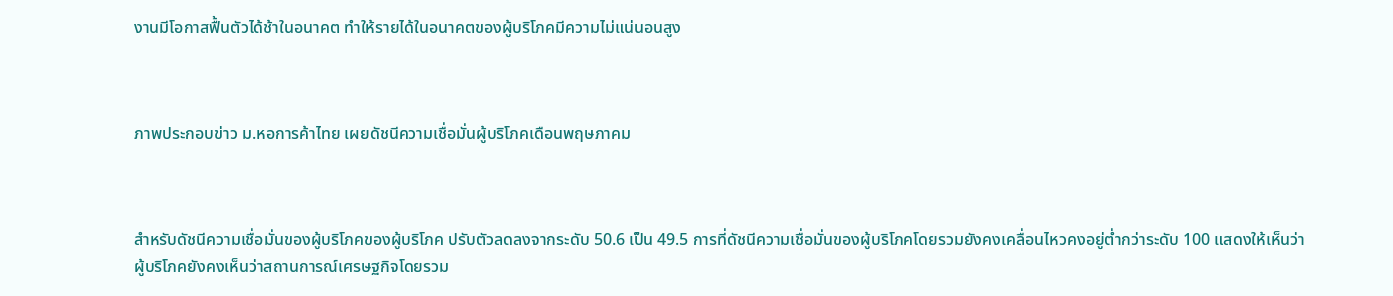งานมีโอกาสฟื้นตัวได้ช้าในอนาคต ทำให้รายได้ในอนาคตของผู้บริโภคมีความไม่แน่นอนสูง



ภาพประกอบข่าว ม.หอการค้าไทย เผยดัชนีความเชื่อมั่นผู้บริโภคเดือนพฤษภาคม



สำหรับดัชนีความเชื่อมั่นของผู้บริโภคของผู้บริโภค ปรับตัวลดลงจากระดับ 50.6 เป็น 49.5 การที่ดัชนีความเชื่อมั่นของผู้บริโภคโดยรวมยังคงเคลื่อนไหวคงอยู่ต่ำกว่าระดับ 100 แสดงให้เห็นว่า ผู้บริโภคยังคงเห็นว่าสถานการณ์เศรษฐกิจโดยรวม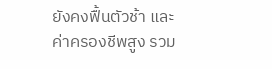ยังคงฟื้นตัวช้า และค่าครองชีพสูง รวม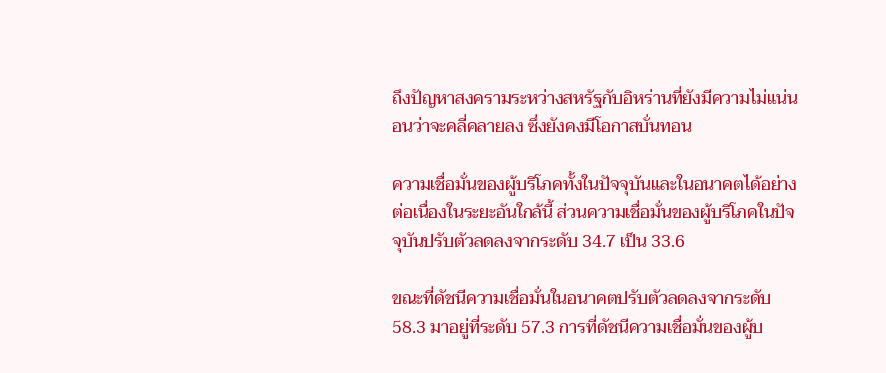ถึงปัญหาสงครามระหว่างสหรัฐกับอิหร่านที่ยังมีความไม่แน่นอนว่าจะคลี่คลายลง ซึ่งยังคงมีโอกาสบั่นทอน

ความเชื่อมั่นของผู้บริโภคทั้งในปัจจุบันและในอนาคตได้อย่างต่อเนื่องในระยะอันใกล้นี้ ส่วนความเชื่อมั่นของผู้บริโภคในปัจจุบันปรับตัวลดลงจากระดับ 34.7 เป็น 33.6

ขณะที่ดัชนีความเชื่อมั่นในอนาคตปรับตัวลดลงจากระดับ 58.3 มาอยู่ที่ระดับ 57.3 การที่ดัชนีความเชื่อมั่นของผู้บ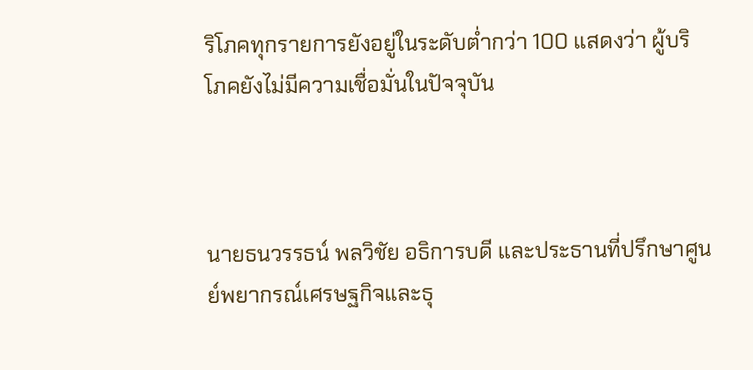ริโภคทุกรายการยังอยู่ในระดับต่ำกว่า 100 แสดงว่า ผู้บริโภคยังไม่มีความเชื่อมั่นในปัจจุบัน



นายธนวรรธน์ พลวิชัย อธิการบดี และประธานที่ปรึกษาศูนย์พยากรณ์เศรษฐกิจและธุ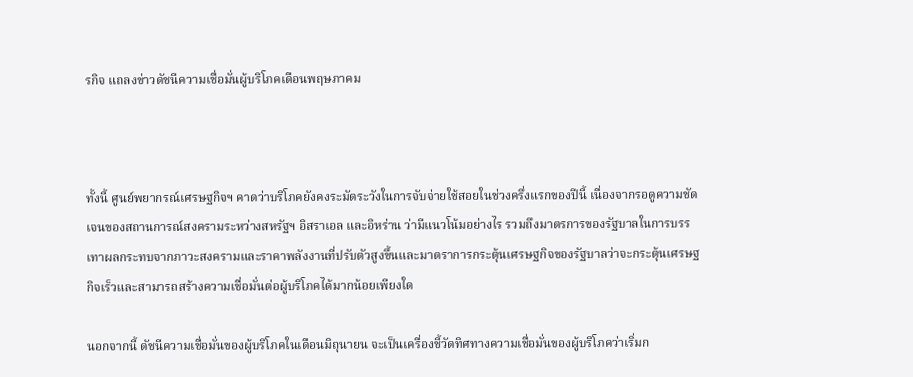รกิจ แถลงข่าวดัชนีความเชื่อมั่นผู้บริโภคเดือนพฤษภาคม



ทั้งนี้ ศูนย์พยากรณ์เศรษฐกิจฯ คาดว่าบริโภคยังคงระมัดระวังในการจับจ่ายใช้สอยในช่วงครึ่งแรกของปีนี้ เนื่องจากรอดูความชัดเจนของสถานการณ์สงครามระหว่างสหรัฐฯ อิสราเอล และอิหร่าน ว่ามีแนวโน้มอย่างไร รวมถึงมาตรการของรัฐบาลในการบรรเทาผลกระทบจากภาวะสงครามและราคาพลังงานที่ปรับตัวสูงขึ้นและมาตราการกระตุ้นเศรษฐกิจของรัฐบาลว่าจะกระตุ้นเศรษฐกิจเร็วและสามารถสร้างความเชื่อมั่นต่อผู้บริโภคได้มากน้อยเพียงใด

นอกจากนี้ ดัชนีความเชื่อมั่นของผู้บริโภคในเดือนมิถุนายน จะเป็นเครื่องชี้วัดทิศทางความเชื่อมั่นของผู้บริโภคว่าเริ่มก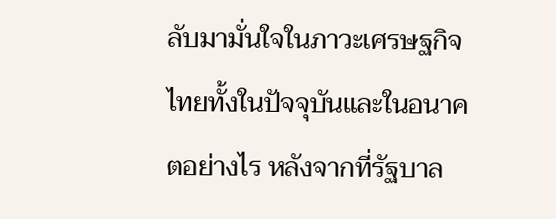ลับมามั่นใจในภาวะเศรษฐกิจไทยทั้งในปัจจุบันและในอนาคตอย่างไร หลังจากที่รัฐบาล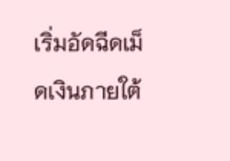เริ่มอัดฉีดเม็ดเงินภายใต้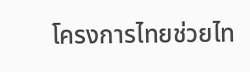โครงการไทยช่วยไท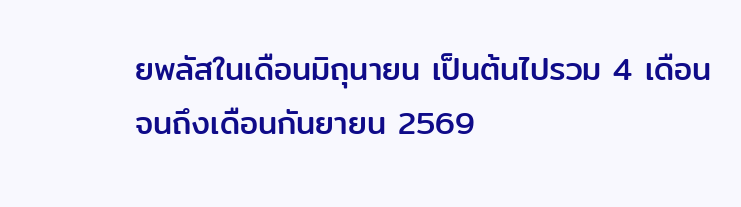ยพลัสในเดือนมิถุนายน เป็นต้นไปรวม 4 เดือนจนถึงเดือนกันยายน 2569